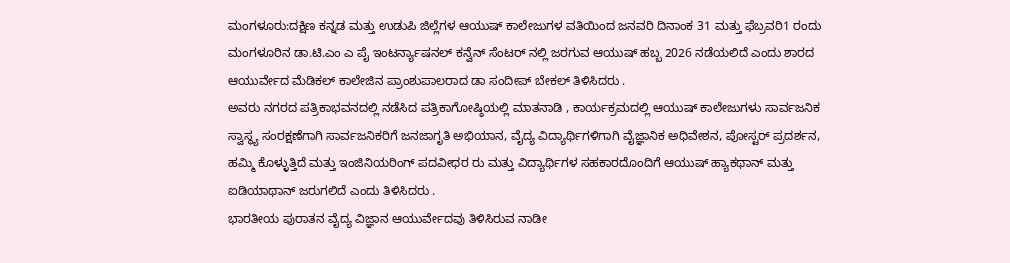ಮಂಗಳೂರು:ದಕ್ಷಿಣ ಕನ್ನಡ ಮತ್ತು ಉಡುಪಿ ಜಿಲ್ಲೆಗಳ ಆಯುಷ್ ಕಾಲೇಜುಗಳ ವತಿಯಿಂದ ಜನವರಿ ದಿನಾಂಕ 31 ಮತ್ತು ಫೆಬ್ರವರಿ1 ರಂದು ಮಂಗಳೂರಿನ ಡಾ.ಟಿ.ಎಂ ಎ ಪೈ ಇಂಟರ್ನ್ಯಾಷನಲ್ ಕನ್ವೆನ್ ಸೆಂಟರ್ ನಲ್ಲಿ ಜರಗುವ ಆಯುಷ್ ಹಬ್ಬ 2026 ನಡೆಯಲಿದೆ ಎಂದು ಶಾರದ ಆಯುರ್ವೇದ ಮೆಡಿಕಲ್ ಕಾಲೇಜಿನ ಪ್ರಾಂಶುಪಾಲರಾದ ಡಾ ಸಂದೀಪ್ ಬೇಕಲ್ ತಿಳಿಸಿದರು .
ಅವರು ನಗರದ ಪತ್ರಿಕಾಭವನದಲ್ಲಿ ನಡೆಸಿದ ಪತ್ರಿಕಾಗೋಷ್ಠಿಯಲ್ಲಿ ಮಾತನಾಡಿ , ಕಾರ್ಯಕ್ರಮದಲ್ಲಿ ಆಯುಷ್ ಕಾಲೇಜುಗಳು ಸಾರ್ವಜನಿಕ ಸ್ವಾಸ್ಥ್ಯ ಸಂರಕ್ಷಣೆಗಾಗಿ ಸಾರ್ವಜನಿಕರಿಗೆ ಜನಜಾಗೃತಿ ಅಭಿಯಾನ, ವೈದ್ಯ ವಿದ್ಯಾರ್ಥಿಗಳಿಗಾಗಿ ವೈಜ್ಞಾನಿಕ ಅಧಿವೇಶನ, ಪೋಸ್ಟರ್ ಪ್ರದರ್ಶನ, ಹಮ್ಮಿ ಕೊಳ್ಳುತ್ತಿದೆ ಮತ್ತು ಇಂಜಿನಿಯರಿಂಗ್ ಪದವೀಧರ ರು ಮತ್ತು ವಿದ್ಯಾರ್ಥಿಗಳ ಸಹಕಾರದೊಂದಿಗೆ ಆಯುಷ್ ಹ್ಯಾಕಥಾನ್ ಮತ್ತು ಐಡಿಯಾಥಾನ್ ಜರುಗಲಿದೆ ಎಂದು ತಿಳಿಸಿದರು .
ಭಾರತೀಯ ಪುರಾತನ ವೈದ್ಯ ವಿಜ್ಞಾನ ಆಯುರ್ವೇದವು ತಿಳಿಸಿರುವ ನಾಡೀ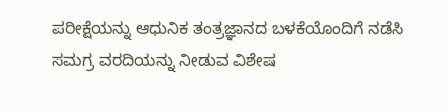ಪರೀಕ್ಷೆಯನ್ನು ಆಧುನಿಕ ತಂತ್ರಜ್ಞಾನದ ಬಳಕೆಯೊಂದಿಗೆ ನಡೆಸಿ ಸಮಗ್ರ ವರದಿಯನ್ನು ನೀಡುವ ವಿಶೇಷ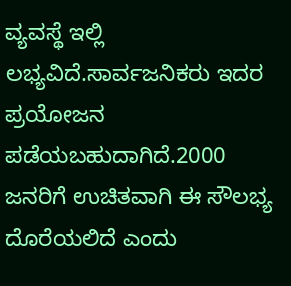ವ್ಯವಸ್ಥೆ ಇಲ್ಲಿ ಲಭ್ಯವಿದೆ.ಸಾರ್ವಜನಿಕರು ಇದರ ಪ್ರಯೋಜನ ಪಡೆಯಬಹುದಾಗಿದೆ.2000 ಜನರಿಗೆ ಉಚಿತವಾಗಿ ಈ ಸೌಲಭ್ಯ ದೊರೆಯಲಿದೆ ಎಂದು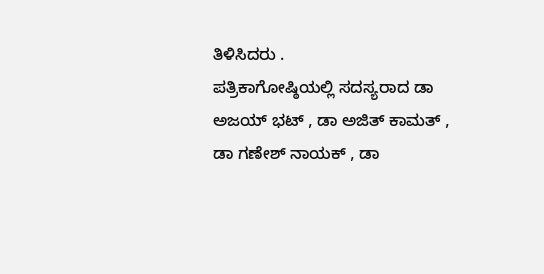ತಿಳಿಸಿದರು .
ಪತ್ರಿಕಾಗೋಷ್ಠಿಯಲ್ಲಿ ಸದಸ್ಯರಾದ ಡಾ ಅಜಯ್ ಭಟ್ , ಡಾ ಅಜಿತ್ ಕಾಮತ್ , ಡಾ ಗಣೇಶ್ ನಾಯಕ್ , ಡಾ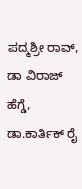ಪದ್ಮಶ್ರೀ ರಾವ್, ಡಾ ವಿರಾಜ್ ಹೆಗ್ಡೆ, ಡಾ.ಕಾರ್ತಿಕ್ ರೈ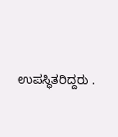ಉಪಸ್ಥಿತರಿದ್ದರು .